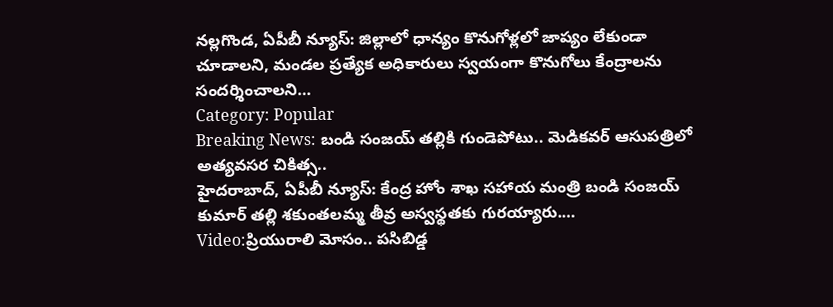నల్లగొండ, ఏపీబీ న్యూస్: జిల్లాలో ధాన్యం కొనుగోళ్లలో జాప్యం లేకుండా చూడాలని, మండల ప్రత్యేక అధికారులు స్వయంగా కొనుగోలు కేంద్రాలను సందర్శించాలని…
Category: Popular
Breaking News: బండి సంజయ్ తల్లికి గుండెపోటు.. మెడికవర్ ఆసుపత్రిలో అత్యవసర చికిత్స..
హైదరాబాద్, ఏపీబీ న్యూస్: కేంద్ర హోం శాఖ సహాయ మంత్రి బండి సంజయ్ కుమార్ తల్లి శకుంతలమ్మ తీవ్ర అస్వస్థతకు గురయ్యారు.…
Video:ప్రియురాలి మోసం.. పసిబిడ్డ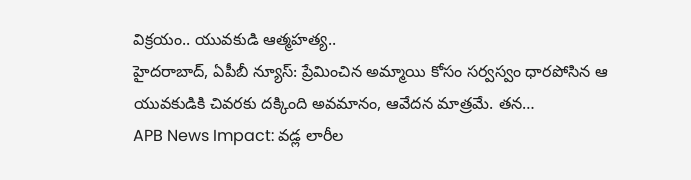విక్రయం.. యువకుడి ఆత్మహత్య..
హైదరాబాద్, ఏపీబీ న్యూస్: ప్రేమించిన అమ్మాయి కోసం సర్వస్వం ధారపోసిన ఆ యువకుడికి చివరకు దక్కింది అవమానం, ఆవేదన మాత్రమే. తన…
APB News Impact: వడ్ల లారీల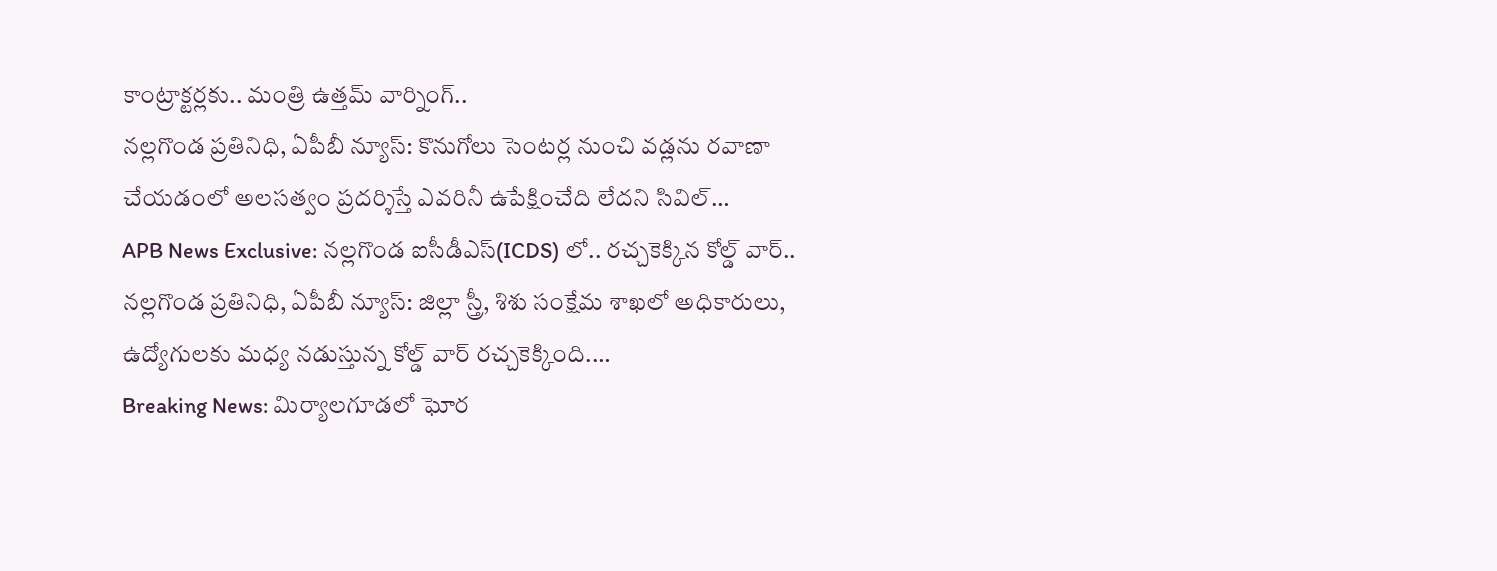కాంట్రాక్టర్లకు.. మంత్రి ఉత్తమ్ వార్నింగ్..
నల్లగొండ ప్రతినిధి, ఏపీబీ న్యూస్: కొనుగోలు సెంటర్ల నుంచి వడ్లను రవాణా చేయడంలో అలసత్వం ప్రదర్శిస్తే ఎవరినీ ఉపేక్షించేది లేదని సివిల్…
APB News Exclusive: నల్లగొండ ఐసీడీఎస్(ICDS) లో.. రచ్చకెక్కిన కోల్డ్ వార్..
నల్లగొండ ప్రతినిధి, ఏపీబీ న్యూస్: జిల్లా స్త్రీ, శిశు సంక్షేమ శాఖలో అధికారులు, ఉద్యోగులకు మధ్య నడుస్తున్న కోల్డ్ వార్ రచ్చకెక్కింది.…
Breaking News: మిర్యాలగూడలో ఘోర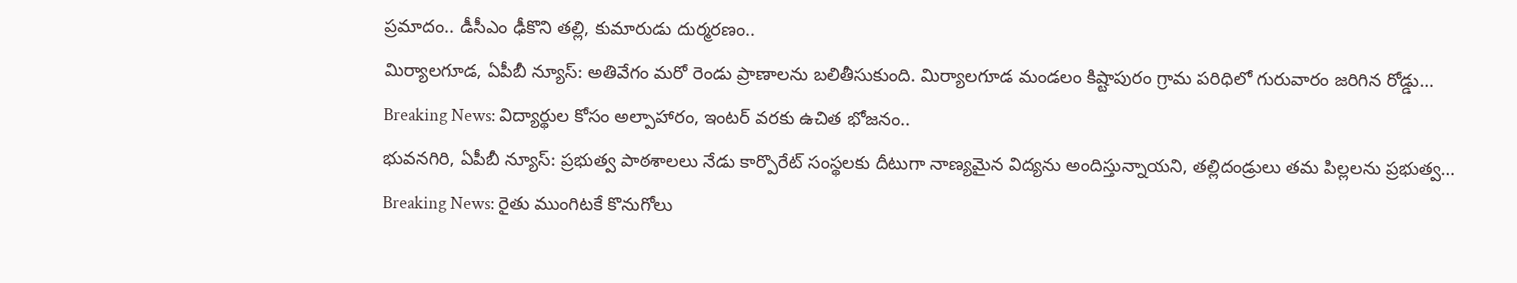ప్రమాదం.. డీసీఎం ఢీకొని తల్లి, కుమారుడు దుర్మరణం..
మిర్యాలగూడ, ఏపీబీ న్యూస్: అతివేగం మరో రెండు ప్రాణాలను బలితీసుకుంది. మిర్యాలగూడ మండలం కిష్టాపురం గ్రామ పరిధిలో గురువారం జరిగిన రోడ్డు…
Breaking News: విద్యార్థుల కోసం అల్పాహారం, ఇంటర్ వరకు ఉచిత భోజనం..
భువనగిరి, ఏపీబీ న్యూస్: ప్రభుత్వ పాఠశాలలు నేడు కార్పొరేట్ సంస్థలకు దీటుగా నాణ్యమైన విద్యను అందిస్తున్నాయని, తల్లిదండ్రులు తమ పిల్లలను ప్రభుత్వ…
Breaking News: రైతు ముంగిటకే కొనుగోలు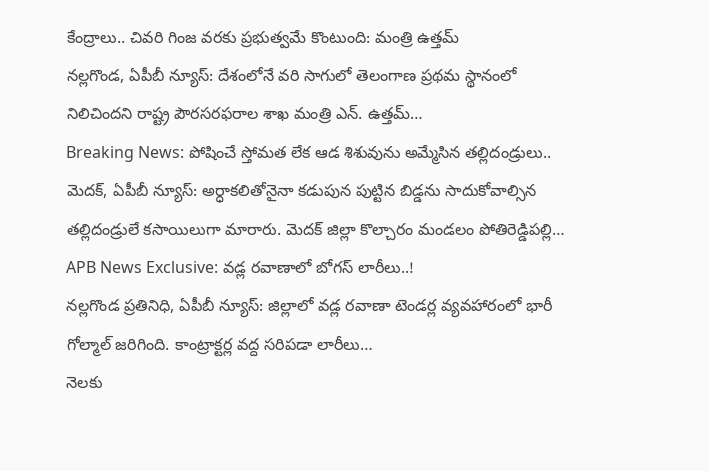కేంద్రాలు.. చివరి గింజ వరకు ప్రభుత్వమే కొంటుంది: మంత్రి ఉత్తమ్
నల్లగొండ, ఏపీబీ న్యూస్: దేశంలోనే వరి సాగులో తెలంగాణ ప్రథమ స్థానంలో నిలిచిందని రాష్ట్ర పౌరసరఫరాల శాఖ మంత్రి ఎన్. ఉత్తమ్…
Breaking News: పోషించే స్తోమత లేక ఆడ శిశువును అమ్మేసిన తల్లిదండ్రులు..
మెదక్, ఏపీబీ న్యూస్: అర్ధాకలితోనైనా కడుపున పుట్టిన బిడ్డను సాదుకోవాల్సిన తల్లిదండ్రులే కసాయిలుగా మారారు. మెదక్ జిల్లా కొల్చారం మండలం పోతిరెడ్డిపల్లి…
APB News Exclusive: వడ్ల రవాణాలో బోగస్ లారీలు..!
నల్లగొండ ప్రతినిధి, ఏపీబీ న్యూస్: జిల్లాలో వడ్ల రవాణా టెండర్ల వ్యవహారంలో భారీ గోల్మాల్ జరిగింది. కాంట్రాక్టర్ల వద్ద సరిపడా లారీలు…
నెలకు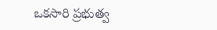ఒకసారి ప్రభుత్వ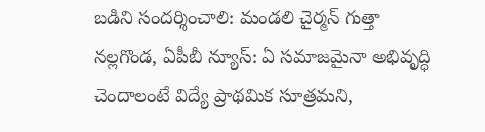బడిని సందర్శించాలి: మండలి చైర్మన్ గుత్తా
నల్లగొండ, ఏపీబీ న్యూస్: ఏ సమాజమైనా అభివృద్ధి చెందాలంటే విద్యే ప్రాథమిక సూత్రమని,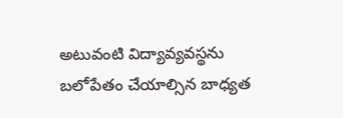అటువంటి విద్యావ్యవస్థను బలోపేతం చేయాల్సిన బాధ్యత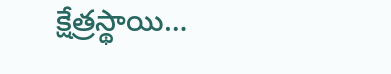క్షేత్రస్థాయి…